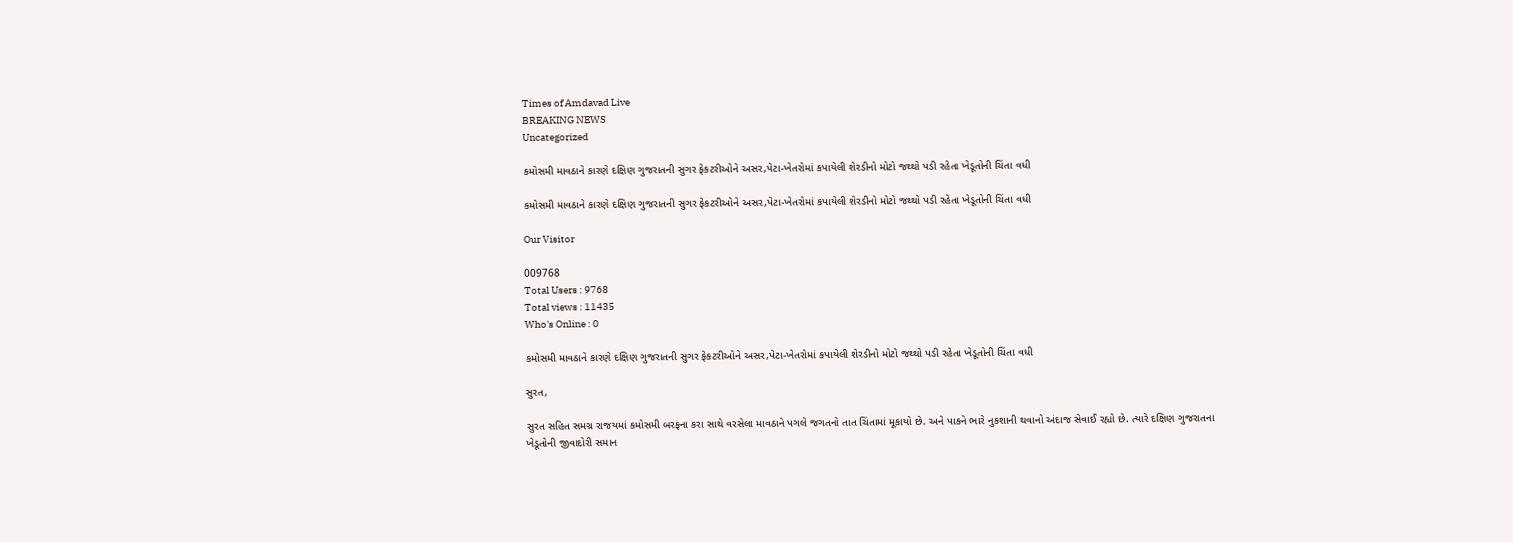Times of Amdavad Live
BREAKING NEWS
Uncategorized

કમોસમી માવઠાને કારણે દક્ષિણ ગુજરાતની સુગર ફેકટરીઓને અસર,પેટા-ખેતરોમાં કપાયેલી શેરડીનો મોટો જથ્થો પડી રહેતા ખેડૂતોની ચિંતા વધી

કમોસમી માવઠાને કારણે દક્ષિણ ગુજરાતની સુગર ફેકટરીઓને અસર,પેટા-ખેતરોમાં કપાયેલી શેરડીનો મોટો જથ્થો પડી રહેતા ખેડૂતોની ચિંતા વધી

Our Visitor

009768
Total Users : 9768
Total views : 11435
Who's Online : 0

કમોસમી માવઠાને કારણે દક્ષિણ ગુજરાતની સુગર ફેકટરીઓને અસર,પેટા-ખેતરોમાં કપાયેલી શેરડીનો મોટો જથ્થો પડી રહેતા ખેડૂતોની ચિંતા વધી

સુરત,

સુરત સહિત સમગ્ર રાજયમાં કમોસમી બરફના કરા સાથે વરસેલા માવઠાને પગલે જગતનો તાત ચિંતામાં મૂકાયો છે. અને પાકને ભારે નુકશાની થવાનો અંદાજ સેવાઈ રહ્યો છે. ત્યારે દક્ષિણ ગુજરાતના ખેડૂતોની જીવાદોરી સમાન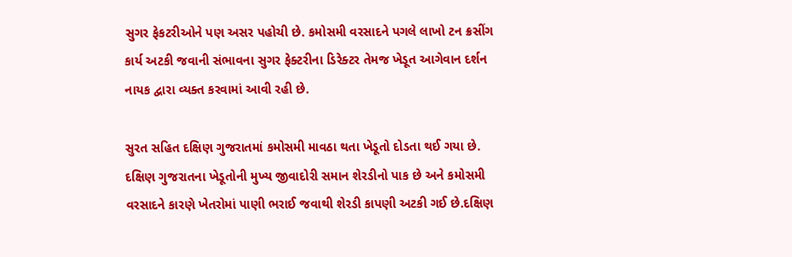સુગર ફેકટરીઓને પણ અસર પહોચી છે. કમોસમી વરસાદને પગલે લાખો ટન ક્રસીંગ કાર્ય અટકી જવાની સંભાવના સુગર ફેક્ટરીના ડિરેક્ટર તેમજ ખેડૂત આગેવાન દર્શન નાયક દ્વારા વ્યક્ત કરવામાં આવી રહી છે.

સુરત સહિત દક્ષિણ ગુજરાતમાં કમોસમી માવઠા થતા ખેડૂતો દોડતા થઈ ગયા છે. દક્ષિણ ગુજરાતના ખેડૂતોની મુખ્ય જીવાદોરી સમાન શેરડીનો પાક છે અને કમોસમી વરસાદને કારણે ખેતરોમાં પાણી ભરાઈ જવાથી શેરડી કાપણી અટકી ગઈ છે.દક્ષિણ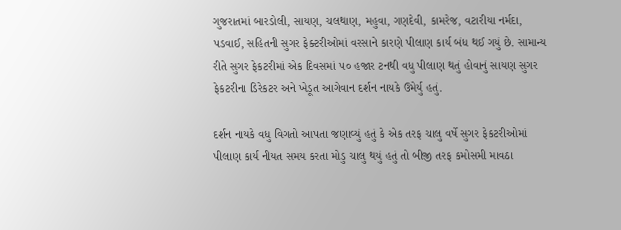ગુજરાતમાં બારડોલી, સાયણ, ચલથાણ, મહુવા, ગણદેવી, કામરેજ, વટારીયા નર્મદા, પડવાઈ, સહિતની સુગર ફેક્ટરીઓમાં વરસાને કારણે પીલાણ કાર્ય બંધ થઈ ગયું છે. સામાન્ય રીતે સુગર ફેકટરીમાં એક દિવસમાં ૫૦ હજાર ટનથી વધુ પીલાણ થતું હોવાનું સાયણ સુગર ફેકટરીના ડિરેકટર અને ખેડૂત આગેવાન દર્શન નાયકે ઉમેર્યુ હતું.

દર્શન નાયકે વધુ વિગતો આપતા જણાવ્યું હતું કે એક તરફ ચાલુ વર્ષે સુગર ફેકટરીઓમાં પીલાણ કાર્ય નીયત સમય કરતા મોડુ ચાલુ થયું હતું તો બીજી તરફ કમોસમી માવઠા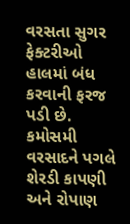વરસતા સુગર ફેક્ટરીઓ હાલમાં બંધ કરવાની ફરજ પડી છે. કમોસમી વરસાદને પગલે શેરડી કાપણી અને રોપાણ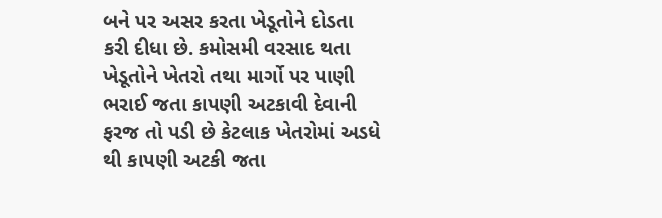બને પર અસર કરતા ખેડૂતોને દોડતા કરી દીધા છે. કમોસમી વરસાદ થતા ખેડૂતોને ખેતરો તથા માર્ગો પર પાણી ભરાઈ જતા કાપણી અટકાવી દેવાની ફરજ તો પડી છે કેટલાક ખેતરોમાં અડધે થી કાપણી અટકી જતા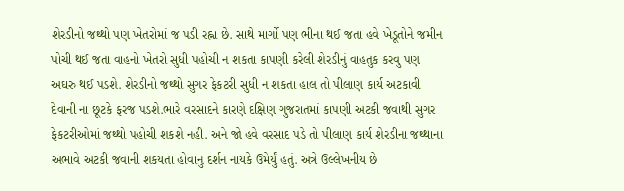શેરડીનો જથ્થો પણ ખેતરોમાં જ પડી રહ્ના છે. સાથે માર્ગો પણ ભીના થઈ જતા હવે ખેડૂતોને જમીન પોચી થઈ જતા વાહનો ખેતરો સુધી પહોચી ન શકતા કાપણી કરેલી શેરડીનું વાહતુક કરવુ પણ અઘરુ થઈ પડશે. શેરડીનો જથ્થો સુગર ફેકટરી સુધી ન શકતા હાલ તો પીલાણ કાર્ય અટકાવી દેવાની ના છૂટકે ફરજ પડશે.ભારે વરસાદને કારણે દક્ષિણ ગુજરાતમાં કાપણી અટકી જવાથી સુગર ફેકટરીઓમાં જથ્થો પહોચી શકશે નહી. અને જો હવે વરસાદ પડે તો પીલાણ કાર્ય શેરડીના જથ્થાના અભાવે અટકી જવાની શકયતા હોવાનુ દર્શન નાયકે ઉમેર્યું હતું. અત્રે ઉલ્લેખનીય છે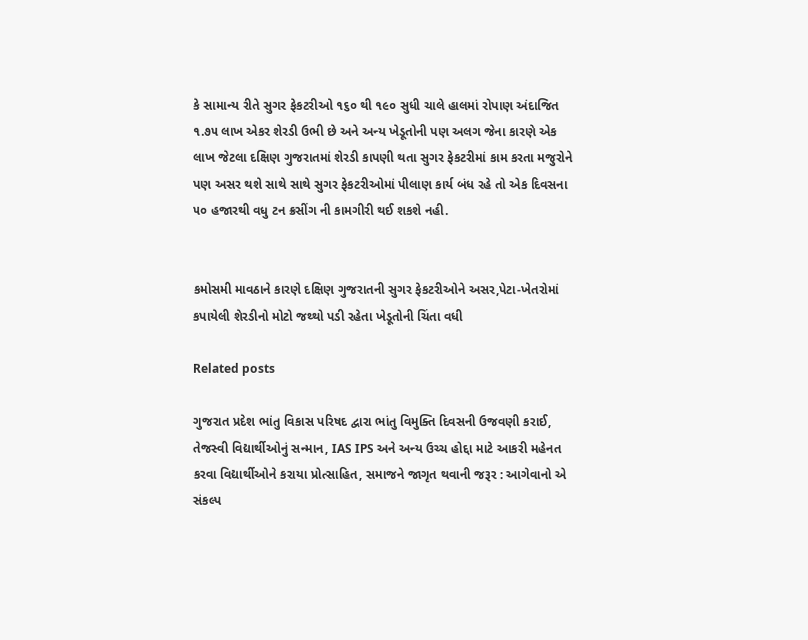કે સામાન્ય રીતે સુગર ફેકટરીઓ ૧૬૦ થી ૧૯૦ સુધી ચાલે હાલમાં રોપાણ અંદાજિત ૧.૭૫ લાખ એકર શેરડી ઉભી છે અને અન્ય ખેડૂતોની પણ અલગ જેના કારણે એક લાખ જેટલા દક્ષિણ ગુજરાતમાં શેરડી કાપણી થતા સુગર ફેકટરીમાં કામ કરતા મજુરોને પણ અસર થશે સાથે સાથે સુગર ફેકટરીઓમાં પીલાણ કાર્ય બંધ રહે તો એક દિવસના ૫૦ હજારથી વધુ ટન ક્રસીંગ ની કામગીરી થઈ શકશે નહી.


કમોસમી માવઠાને કારણે દક્ષિણ ગુજરાતની સુગર ફેકટરીઓને અસર,પેટા-ખેતરોમાં કપાયેલી શેરડીનો મોટો જથ્થો પડી રહેતા ખેડૂતોની ચિંતા વધી

Related posts

ગુજરાત પ્રદેશ ભાંતુ વિકાસ પરિષદ દ્વારા ભાંતુ વિમુક્તિ દિવસની ઉજવણી કરાઈ, તેજસ્વી વિદ્યાર્થીઓનું સન્માન, IAS IPS અને અન્ય ઉચ્ચ હોદ્દા માટે આકરી મહેનત કરવા વિદ્યાર્થીઓને કરાયા પ્રોત્સાહિત, સમાજને જાગૃત થવાની જરૂર : આગેવાનો એ સંકલ્પ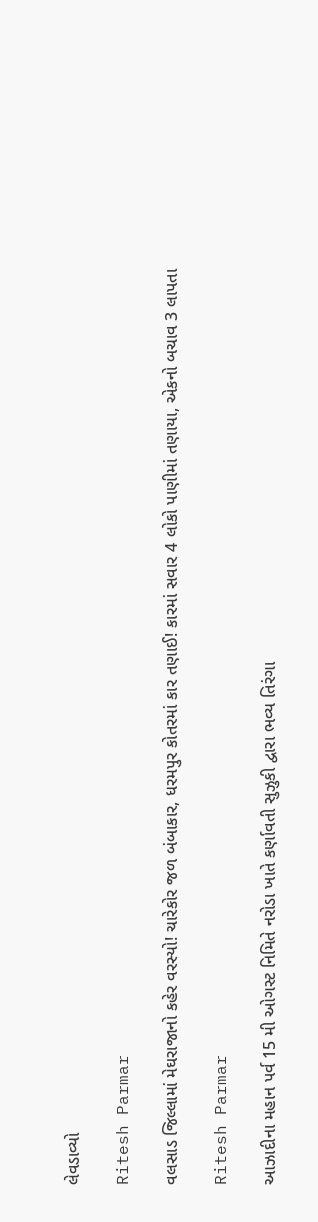લેવડાવ્યો

Ritesh Parmar

વલસાડ જિલ્લામાં મેઘરાજાનો કહેર વરસ્યો! ચારેકોર જળ બંબાકાર, ધરમપુર કોતરમાં કાર તણાઈ! કારમાં સવાર 4 લોકો પાણીમાં તણાયા, એકનો બચાવ 3 લાપતા

Ritesh Parmar

આઝાદીના મહાન પર્વ 15 મી ઓગસ્ટ નિમિતે નરોડા ખાતે કર્ણાવતી સુઝુકી દ્વારા ભવ્ય તિરંગા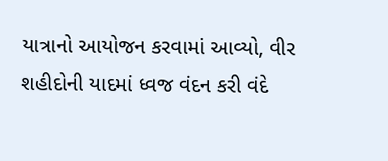યાત્રાનો આયોજન કરવામાં આવ્યો, વીર શહીદોની યાદમાં ધ્વજ વંદન કરી વંદે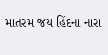માતરમ જય હિંદના નારા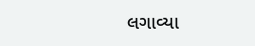લગાવ્યા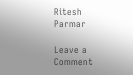Ritesh Parmar

Leave a Comment